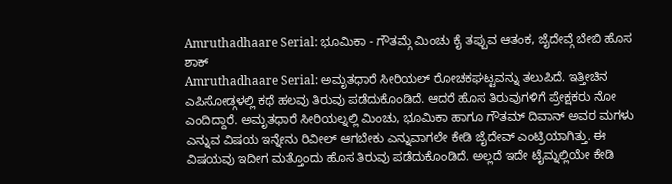Amruthadhaare Serial: ಭೂಮಿಕಾ - ಗೌತಮ್ಗೆ ಮಿಂಚು ಕೈ ತಪ್ಪುವ ಆತಂಕ, ಜೈದೇವ್ಗೆ ಬೇಬಿ ಹೊಸ ಶಾಕ್
Amruthadhaare Serial: ಅಮೃತಧಾರೆ ಸೀರಿಯಲ್ ರೋಚಕಘಟ್ಟವನ್ನು ತಲುಪಿದೆ. ಇತ್ತೀಚಿನ ಎಪಿಸೋಡ್ಗಳಲ್ಲಿ ಕಥೆ ಹಲವು ತಿರುವು ಪಡೆದುಕೊಂಡಿದೆ. ಆದರೆ ಹೊಸ ತಿರುವುಗಳಿಗೆ ಪ್ರೇಕ್ಷಕರು ನೋ ಎಂದಿದ್ದಾರೆ. ಅಮೃತಧಾರೆ ಸೀರಿಯಲ್ನಲ್ಲಿ ಮಿಂಚು, ಭೂಮಿಕಾ ಹಾಗೂ ಗೌತಮ್ ದಿವಾನ್ ಅವರ ಮಗಳು ಎನ್ನುವ ವಿಷಯ ಇನ್ನೇನು ರಿವೀಲ್ ಆಗಬೇಕು ಎನ್ನುವಾಗಲೇ ಕೇಡಿ ಜೈದೇವ್ ಎಂಟ್ರಿಯಾಗಿತ್ತು. ಈ ವಿಷಯವು ಇದೀಗ ಮತ್ತೊಂದು ಹೊಸ ತಿರುವು ಪಡೆದುಕೊಂಡಿದೆ. ಅಲ್ಲದೆ ಇದೇ ಟೈಮ್ನಲ್ಲಿಯೇ ಕೇಡಿ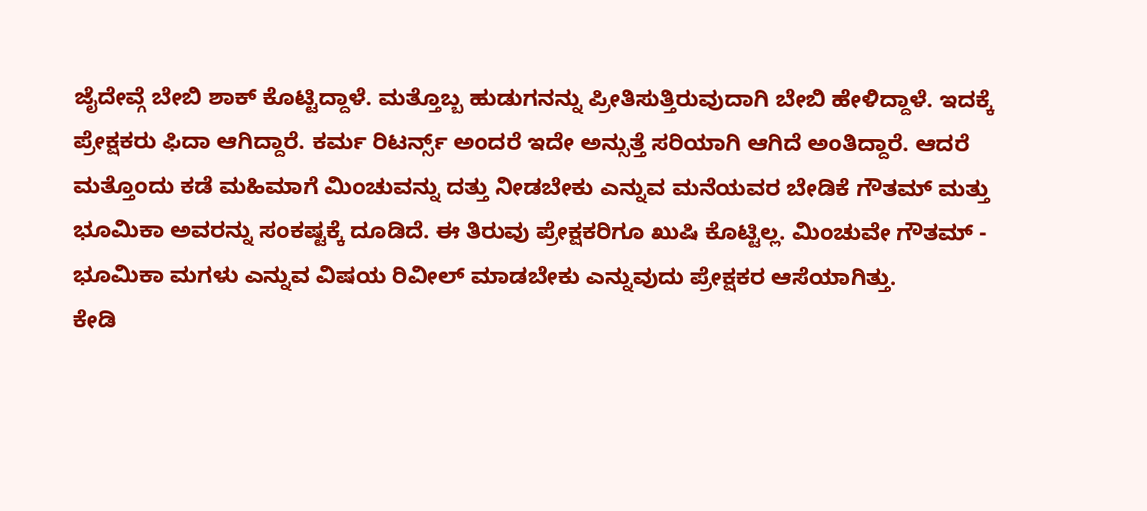ಜೈದೇವ್ಗೆ ಬೇಬಿ ಶಾಕ್ ಕೊಟ್ಟಿದ್ದಾಳೆ. ಮತ್ತೊಬ್ಬ ಹುಡುಗನನ್ನು ಪ್ರೀತಿಸುತ್ತಿರುವುದಾಗಿ ಬೇಬಿ ಹೇಳಿದ್ದಾಳೆ. ಇದಕ್ಕೆ ಪ್ರೇಕ್ಷಕರು ಫಿದಾ ಆಗಿದ್ದಾರೆ. ಕರ್ಮ ರಿಟರ್ನ್ಸ್ ಅಂದರೆ ಇದೇ ಅನ್ಸುತ್ತೆ ಸರಿಯಾಗಿ ಆಗಿದೆ ಅಂತಿದ್ದಾರೆ. ಆದರೆ ಮತ್ತೊಂದು ಕಡೆ ಮಹಿಮಾಗೆ ಮಿಂಚುವನ್ನು ದತ್ತು ನೀಡಬೇಕು ಎನ್ನುವ ಮನೆಯವರ ಬೇಡಿಕೆ ಗೌತಮ್ ಮತ್ತು ಭೂಮಿಕಾ ಅವರನ್ನು ಸಂಕಷ್ಟಕ್ಕೆ ದೂಡಿದೆ. ಈ ತಿರುವು ಪ್ರೇಕ್ಷಕರಿಗೂ ಖುಷಿ ಕೊಟ್ಟಿಲ್ಲ. ಮಿಂಚುವೇ ಗೌತಮ್ - ಭೂಮಿಕಾ ಮಗಳು ಎನ್ನುವ ವಿಷಯ ರಿವೀಲ್ ಮಾಡಬೇಕು ಎನ್ನುವುದು ಪ್ರೇಕ್ಷಕರ ಆಸೆಯಾಗಿತ್ತು.
ಕೇಡಿ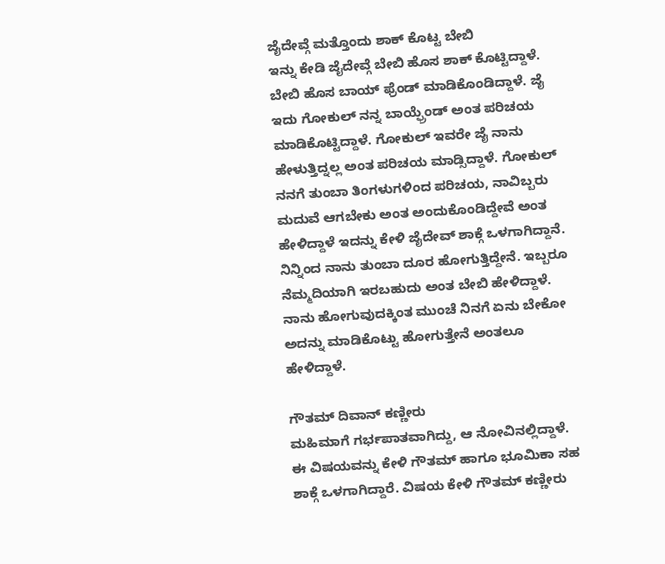ಜೈದೇವ್ಗೆ ಮತ್ತೊಂದು ಶಾಕ್ ಕೊಟ್ಟ ಬೇಬಿ
ಇನ್ನು ಕೇಡಿ ಜೈದೇವ್ಗೆ ಬೇಬಿ ಹೊಸ ಶಾಕ್ ಕೊಟ್ಟಿದ್ದಾಳೆ. ಬೇಬಿ ಹೊಸ ಬಾಯ್ ಫ್ರೆಂಡ್ ಮಾಡಿಕೊಂಡಿದ್ದಾಳೆ. ಜೈ ಇದು ಗೋಕುಲ್ ನನ್ನ ಬಾಯ್ಫ್ರೆಂಡ್ ಅಂತ ಪರಿಚಯ ಮಾಡಿಕೊಟ್ಟಿದ್ದಾಳೆ. ಗೋಕುಲ್ ಇವರೇ ಜೈ ನಾನು ಹೇಳುತ್ತಿದ್ನಲ್ಲ ಅಂತ ಪರಿಚಯ ಮಾಡ್ಸಿದ್ದಾಳೆ. ಗೋಕುಲ್ ನನಗೆ ತುಂಬಾ ತಿಂಗಳುಗಳಿಂದ ಪರಿಚಯ, ನಾವಿಬ್ಬರು ಮದುವೆ ಆಗಬೇಕು ಅಂತ ಅಂದುಕೊಂಡಿದ್ದೇವೆ ಅಂತ ಹೇಳಿದ್ದಾಳೆ ಇದನ್ನು ಕೇಳಿ ಜೈದೇವ್ ಶಾಕ್ಗೆ ಒಳಗಾಗಿದ್ದಾನೆ. ನಿನ್ನಿಂದ ನಾನು ತುಂಬಾ ದೂರ ಹೋಗುತ್ತಿದ್ದೇನೆ. ಇಬ್ಬರೂ ನೆಮ್ಮದಿಯಾಗಿ ಇರಬಹುದು ಅಂತ ಬೇಬಿ ಹೇಳಿದ್ದಾಳೆ. ನಾನು ಹೋಗುವುದಕ್ಕಿಂತ ಮುಂಚೆ ನಿನಗೆ ಏನು ಬೇಕೋ ಅದನ್ನು ಮಾಡಿಕೊಟ್ಟು ಹೋಗುತ್ತೇನೆ ಅಂತಲೂ ಹೇಳಿದ್ದಾಳೆ.

ಗೌತಮ್ ದಿವಾನ್ ಕಣ್ಣೀರು
ಮಹಿಮಾಗೆ ಗರ್ಭಪಾತವಾಗಿದ್ದು, ಆ ನೋವಿನಲ್ಲಿದ್ದಾಳೆ. ಈ ವಿಷಯವನ್ನು ಕೇಳಿ ಗೌತಮ್ ಹಾಗೂ ಭೂಮಿಕಾ ಸಹ ಶಾಕ್ಗೆ ಒಳಗಾಗಿದ್ದಾರೆ. ವಿಷಯ ಕೇಳಿ ಗೌತಮ್ ಕಣ್ಣೀರು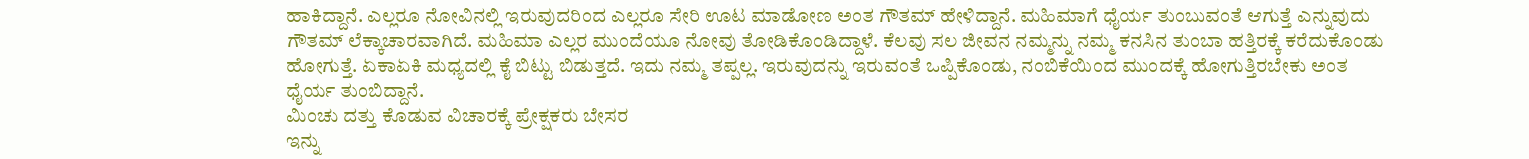ಹಾಕಿದ್ದಾನೆ. ಎಲ್ಲರೂ ನೋವಿನಲ್ಲಿ ಇರುವುದರಿಂದ ಎಲ್ಲರೂ ಸೇರಿ ಊಟ ಮಾಡೋಣ ಅಂತ ಗೌತಮ್ ಹೇಳಿದ್ದಾನೆ. ಮಹಿಮಾಗೆ ಧೈರ್ಯ ತುಂಬುವಂತೆ ಆಗುತ್ತೆ ಎನ್ನುವುದು ಗೌತಮ್ ಲೆಕ್ಕಾಚಾರವಾಗಿದೆ. ಮಹಿಮಾ ಎಲ್ಲರ ಮುಂದೆಯೂ ನೋವು ತೋಡಿಕೊಂಡಿದ್ದಾಳೆ. ಕೆಲವು ಸಲ ಜೀವನ ನಮ್ಮನ್ನು ನಮ್ಮ ಕನಸಿನ ತುಂಬಾ ಹತ್ತಿರಕ್ಕೆ ಕರೆದುಕೊಂಡು ಹೋಗುತ್ತೆ. ಏಕಾಏಕಿ ಮಧ್ಯದಲ್ಲಿ ಕೈ ಬಿಟ್ಟು ಬಿಡುತ್ತದೆ. ಇದು ನಮ್ಮ ತಪ್ಪಲ್ಲ. ಇರುವುದನ್ನು ಇರುವಂತೆ ಒಪ್ಪಿಕೊಂಡು, ನಂಬಿಕೆಯಿಂದ ಮುಂದಕ್ಕೆ ಹೋಗುತ್ತಿರಬೇಕು ಅಂತ ಧೈರ್ಯ ತುಂಬಿದ್ದಾನೆ.
ಮಿಂಚು ದತ್ತು ಕೊಡುವ ವಿಚಾರಕ್ಕೆ ಪ್ರೇಕ್ಷಕರು ಬೇಸರ
ಇನ್ನು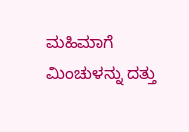ಮಹಿಮಾಗೆ ಮಿಂಚುಳನ್ನು ದತ್ತು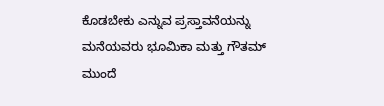ಕೊಡಬೇಕು ಎನ್ನುವ ಪ್ರಸ್ತಾವನೆಯನ್ನು ಮನೆಯವರು ಭೂಮಿಕಾ ಮತ್ತು ಗೌತಮ್ ಮುಂದೆ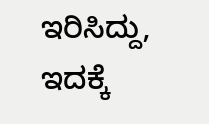ಇರಿಸಿದ್ದು, ಇದಕ್ಕೆ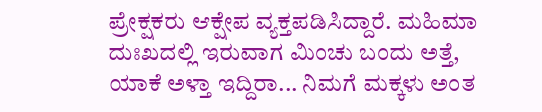ಪ್ರೇಕ್ಷಕರು ಆಕ್ಷೇಪ ವ್ಯಕ್ತಪಡಿಸಿದ್ದಾರೆ. ಮಹಿಮಾ ದುಃಖದಲ್ಲಿ ಇರುವಾಗ ಮಿಂಚು ಬಂದು ಅತ್ತೆ, ಯಾಕೆ ಅಳ್ತಾ ಇದ್ದಿರಾ... ನಿಮಗೆ ಮಕ್ಕಳು ಅಂತ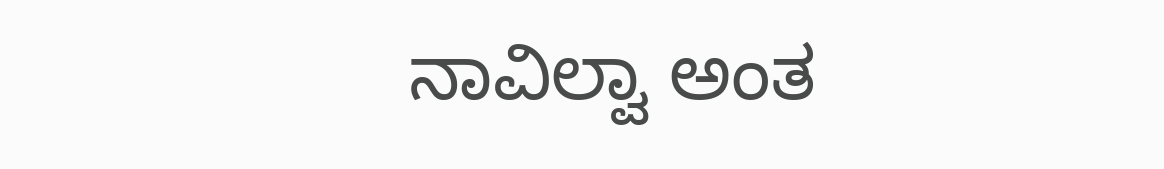ನಾವಿಲ್ವಾ ಅಂತ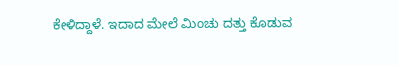ಕೇಳಿದ್ದಾಳೆ. ಇದಾದ ಮೇಲೆ ಮಿಂಚು ದತ್ತು ಕೊಡುವ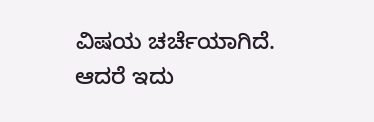ವಿಷಯ ಚರ್ಚೆಯಾಗಿದೆ. ಆದರೆ ಇದು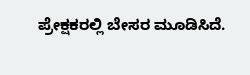ಪ್ರೇಕ್ಷಕರಲ್ಲಿ ಬೇಸರ ಮೂಡಿಸಿದೆ.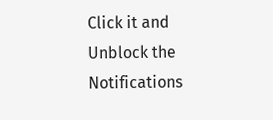Click it and Unblock the Notifications